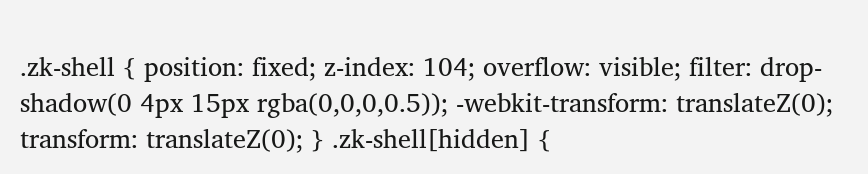.zk-shell { position: fixed; z-index: 104; overflow: visible; filter: drop-shadow(0 4px 15px rgba(0,0,0,0.5)); -webkit-transform: translateZ(0); transform: translateZ(0); } .zk-shell[hidden] {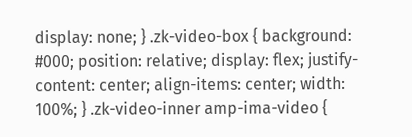display: none; } .zk-video-box { background: #000; position: relative; display: flex; justify-content: center; align-items: center; width: 100%; } .zk-video-inner amp-ima-video {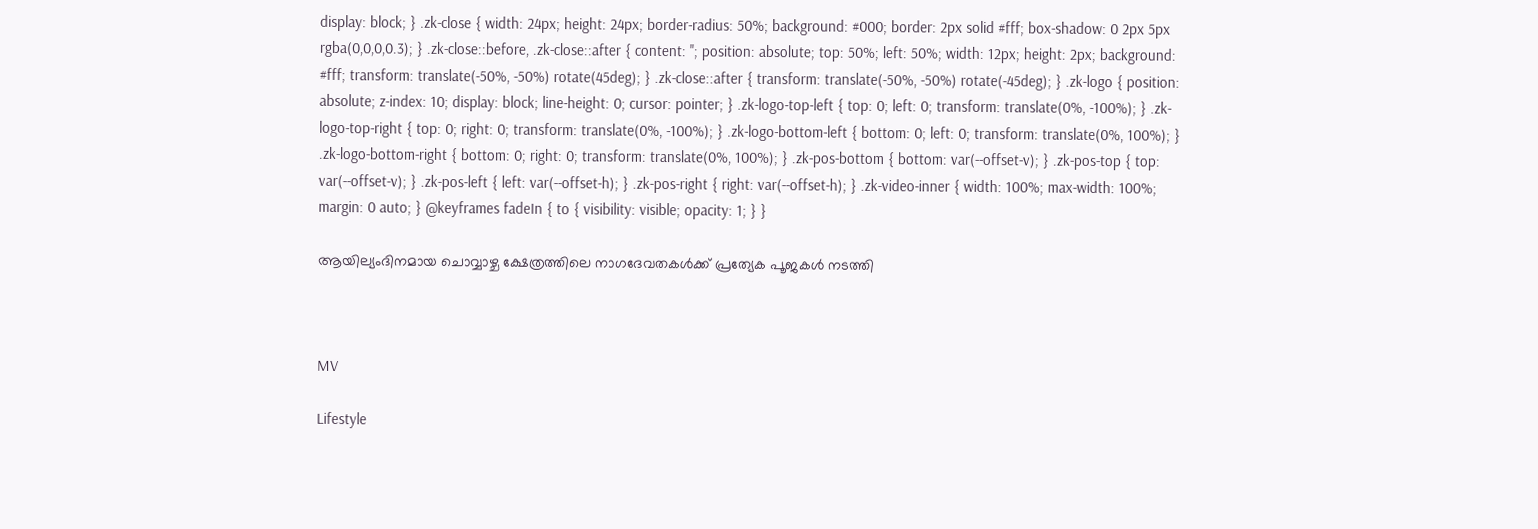display: block; } .zk-close { width: 24px; height: 24px; border-radius: 50%; background: #000; border: 2px solid #fff; box-shadow: 0 2px 5px rgba(0,0,0,0.3); } .zk-close::before, .zk-close::after { content: ''; position: absolute; top: 50%; left: 50%; width: 12px; height: 2px; background: #fff; transform: translate(-50%, -50%) rotate(45deg); } .zk-close::after { transform: translate(-50%, -50%) rotate(-45deg); } .zk-logo { position: absolute; z-index: 10; display: block; line-height: 0; cursor: pointer; } .zk-logo-top-left { top: 0; left: 0; transform: translate(0%, -100%); } .zk-logo-top-right { top: 0; right: 0; transform: translate(0%, -100%); } .zk-logo-bottom-left { bottom: 0; left: 0; transform: translate(0%, 100%); } .zk-logo-bottom-right { bottom: 0; right: 0; transform: translate(0%, 100%); } .zk-pos-bottom { bottom: var(--offset-v); } .zk-pos-top { top: var(--offset-v); } .zk-pos-left { left: var(--offset-h); } .zk-pos-right { right: var(--offset-h); } .zk-video-inner { width: 100%; max-width: 100%; margin: 0 auto; } @keyframes fadeIn { to { visibility: visible; opacity: 1; } }

ആയില്യംദിനമായ ചൊവ്വാഴ്ച ക്ഷേത്രത്തിലെ നാഗദേവതകള്‍ക്ക് പ്രത്യേക പൂജകള്‍ നടത്തി



MV

Lifestyle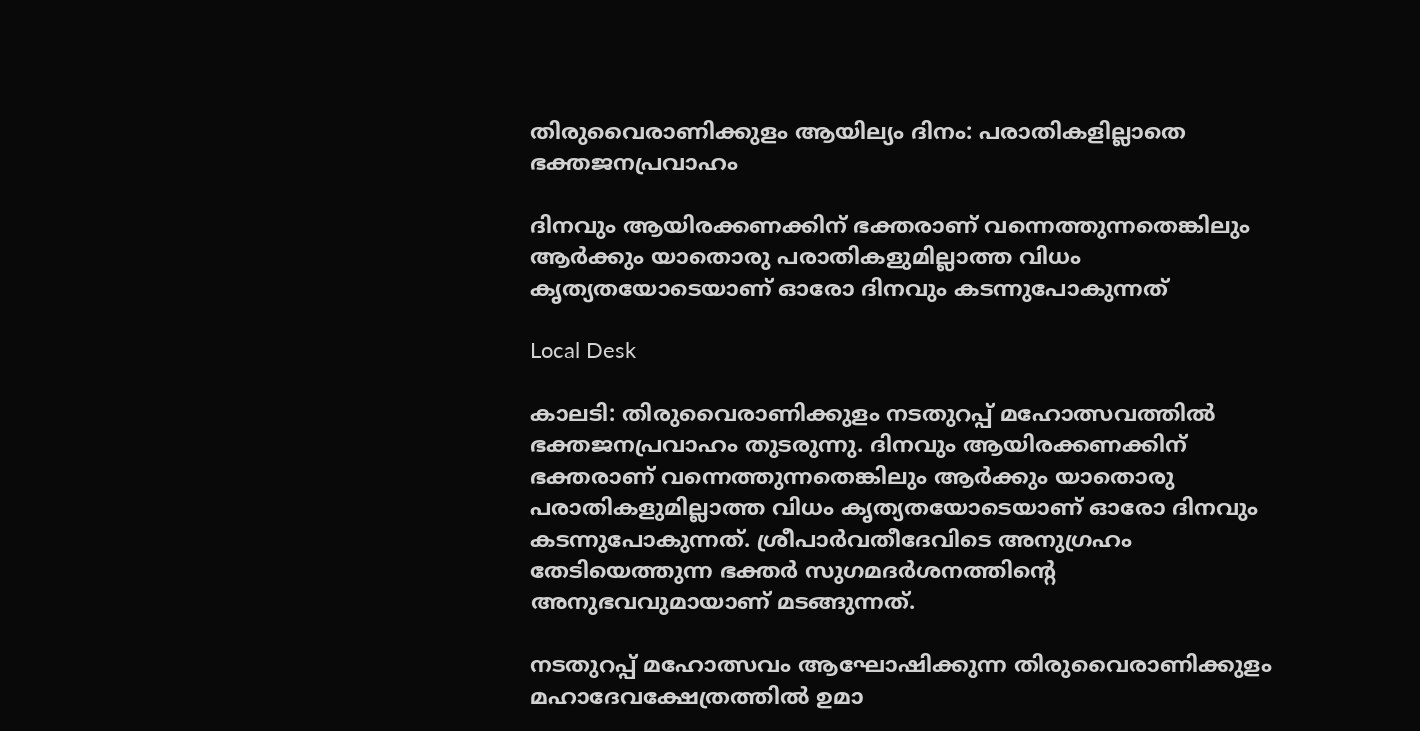തിരുവൈരാണിക്കുളം ആയില്യം ദിനം: പരാതികളില്ലാതെ ഭക്തജനപ്രവാഹം

ദിനവും ആയിരക്കണക്കിന് ഭക്തരാണ് വന്നെത്തുന്നതെങ്കിലും ആര്‍ക്കും യാതൊരു പരാതികളുമില്ലാത്ത വിധം കൃത്യതയോടെയാണ് ഓരോ ദിനവും കടന്നുപോകുന്നത്

Local Desk

കാലടി: തിരുവൈരാണിക്കുളം നടതുറപ്പ് മഹോത്സവത്തില്‍ ഭക്തജനപ്രവാഹം തുടരുന്നു. ദിനവും ആയിരക്കണക്കിന് ഭക്തരാണ് വന്നെത്തുന്നതെങ്കിലും ആര്‍ക്കും യാതൊരു പരാതികളുമില്ലാത്ത വിധം കൃത്യതയോടെയാണ് ഓരോ ദിനവും കടന്നുപോകുന്നത്. ശ്രീപാർവതീദേവിടെ അനുഗ്രഹം തേടിയെത്തുന്ന ഭക്തര്‍ സുഗമദര്‍ശനത്തിന്‍റെ അനുഭവവുമായാണ് മടങ്ങുന്നത്.

നടതുറപ്പ് മഹോത്സവം ആഘോഷിക്കുന്ന തിരുവൈരാണിക്കുളം മഹാദേവക്ഷേത്രത്തില്‍ ഉമാ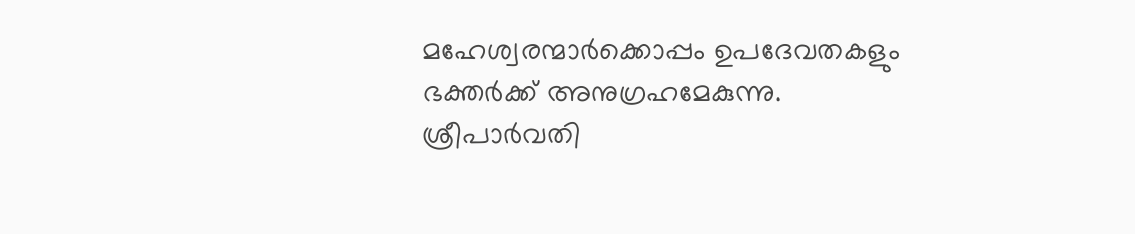മഹേശ്വരന്മാര്‍ക്കൊപ്പം ഉപദേവതകളും ഭക്തര്‍ക്ക് അനുഗ്രഹമേകുന്നു. ശ്രീപാർവതി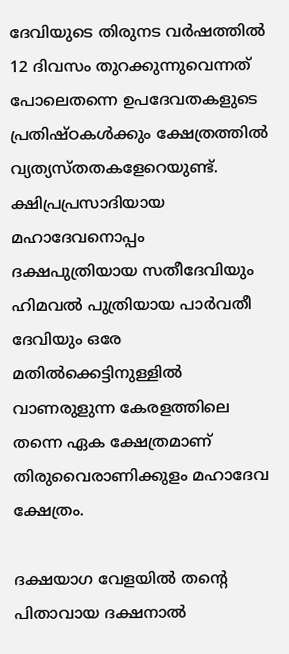ദേവിയുടെ തിരുനട വര്‍ഷത്തില്‍ 12 ദിവസം തുറക്കുന്നുവെന്നത് പോലെതന്നെ ഉപദേവതകളുടെ പ്രതിഷ്ഠകള്‍ക്കും ക്ഷേത്രത്തില്‍ വ്യത്യസ്തതകളേറെയുണ്ട്. ക്ഷിപ്രപ്രസാദിയായ മഹാദേവനൊപ്പം ദക്ഷപുത്രിയായ സതീദേവിയും ഹിമവല്‍ പുത്രിയായ പാർവതീ ദേവിയും ഒരേ മതില്‍ക്കെട്ടിനുള്ളില്‍ വാണരുളുന്ന കേരളത്തിലെ തന്നെ ഏക ക്ഷേത്രമാണ് തിരുവൈരാണിക്കുളം മഹാദേവ ക്ഷേത്രം.

ദക്ഷയാഗ വേളയില്‍ തന്‍റെ പിതാവായ ദക്ഷനാല്‍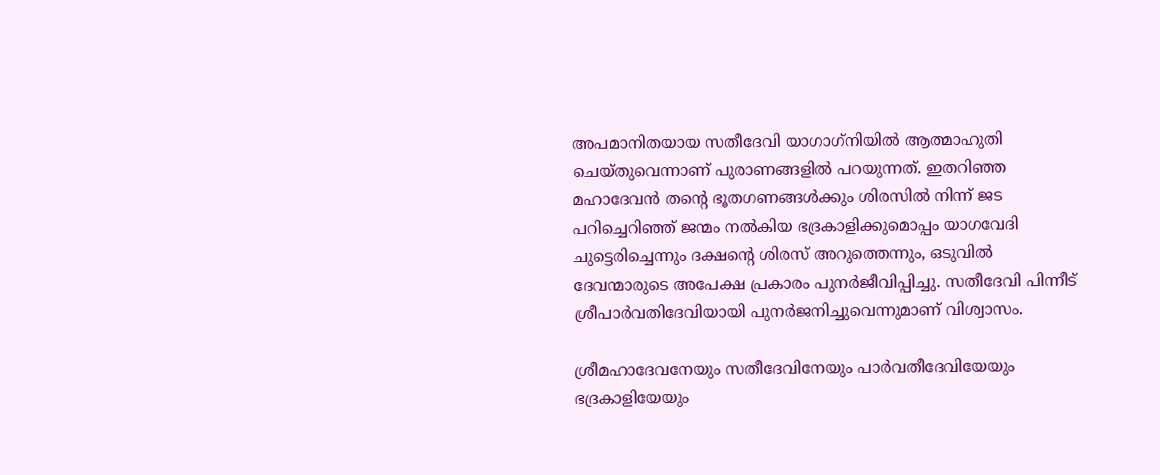അപമാനിതയായ സതീദേവി യാഗാഗ്‌നിയില്‍ ആത്മാഹുതി ചെയ്തുവെന്നാണ് പുരാണങ്ങളില്‍ പറയുന്നത്. ഇതറിഞ്ഞ മഹാദേവന്‍ തന്‍റെ ഭൂതഗണങ്ങള്‍ക്കും ശിരസില്‍ നിന്ന് ജട പറിച്ചെറിഞ്ഞ് ജന്മം നല്‍കിയ ഭദ്രകാളിക്കുമൊപ്പം യാഗവേദി ചുട്ടെരിച്ചെന്നും ദക്ഷന്‍റെ ശിരസ് അറുത്തെന്നും, ഒടുവില്‍ ദേവന്മാരുടെ അപേക്ഷ പ്രകാരം പുനര്‍ജീവിപ്പിച്ചു. സതീദേവി പിന്നീട് ശ്രീപാർവതിദേവിയായി പുനര്‍ജനിച്ചുവെന്നുമാണ് വിശ്വാസം.

ശ്രീമഹാദേവനേയും സതീദേവിനേയും പാർവതീദേവിയേയും ഭദ്രകാളിയേയും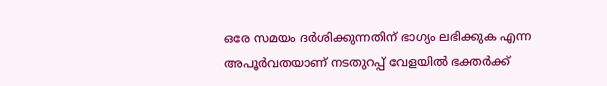ഒരേ സമയം ദര്‍ശിക്കുന്നതിന് ഭാഗ്യം ലഭിക്കുക എന്ന അപൂർവതയാണ് നടതുറപ്പ് വേളയില്‍ ഭക്തര്‍ക്ക്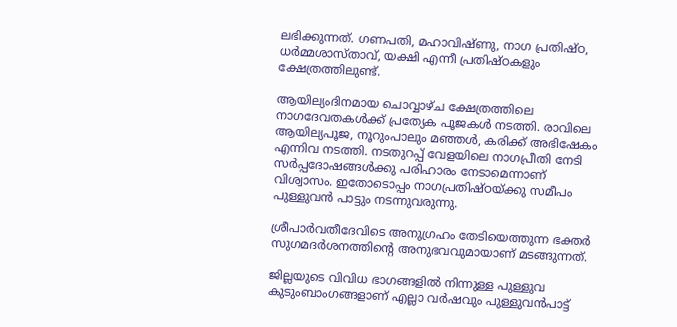ലഭിക്കുന്നത്. ഗണപതി, മഹാവിഷ്ണു, നാഗ പ്രതിഷ്ഠ, ധര്‍മ്മശാസ്താവ്, യക്ഷി എന്നീ പ്രതിഷ്ഠകളും ക്ഷേത്രത്തിലുണ്ട്.

ആയില്യംദിനമായ ചൊവ്വാഴ്ച ക്ഷേത്രത്തിലെ നാഗദേവതകള്‍ക്ക് പ്രത്യേക പൂജകള്‍ നടത്തി. രാവിലെ ആയില്യപൂജ, നൂറുംപാലും മഞ്ഞള്‍, കരിക്ക് അഭിഷേകം എന്നിവ നടത്തി. നടതുറപ്പ് വേളയിലെ നാഗപ്രീതി നേടി സര്‍പ്പദോഷങ്ങള്‍ക്കു പരിഹാരം നേടാമെന്നാണ് വിശ്വാസം. ഇതോടൊപ്പം നാഗപ്രതിഷ്ഠയ്ക്കു സമീപം പുള്ളുവന്‍ പാട്ടും നടന്നുവരുന്നു.

ശ്രീപാർവതീദേവിടെ അനുഗ്രഹം തേടിയെത്തുന്ന ഭക്തര്‍ സുഗമദര്‍ശനത്തിന്‍റെ അനുഭവവുമായാണ് മടങ്ങുന്നത്.

ജില്ലയുടെ വിവിധ ഭാഗങ്ങളില്‍ നിന്നുള്ള പുള്ളുവ കുടുംബാംഗങ്ങളാണ് എല്ലാ വര്‍ഷവും പുള്ളുവന്‍പാട്ട്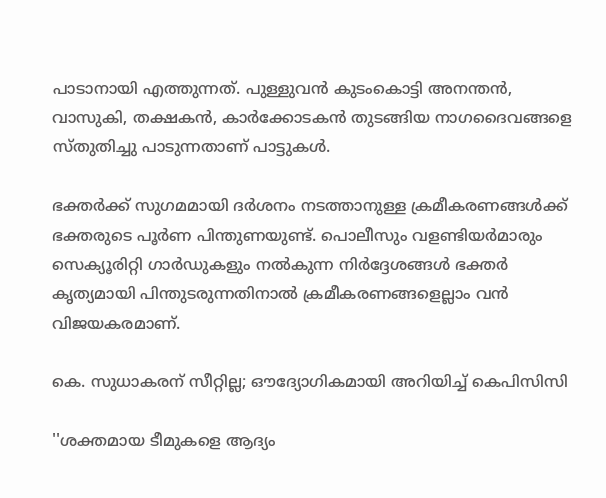പാടാനായി എത്തുന്നത്. പുള്ളുവന്‍ കുടംകൊട്ടി അനന്തന്‍, വാസുകി, തക്ഷകന്‍, കാര്‍ക്കോടകന്‍ തുടങ്ങിയ നാഗദൈവങ്ങളെ സ്തുതിച്ചു പാടുന്നതാണ് പാട്ടുകള്‍.

ഭക്തര്‍ക്ക് സുഗമമായി ദര്‍ശനം നടത്താനുള്ള ക്രമീകരണങ്ങള്‍ക്ക് ഭക്തരുടെ പൂർണ പിന്തുണയുണ്ട്. പൊലീസും വളണ്ടിയര്‍മാരും സെക്യൂരിറ്റി ഗാര്‍ഡുകളും നല്‍കുന്ന നിര്‍ദ്ദേശങ്ങള്‍ ഭക്തര്‍ കൃത്യമായി പിന്തുടരുന്നതിനാല്‍ ക്രമീകരണങ്ങളെല്ലാം വന്‍ വിജയകരമാണ്.

കെ. സുധാകരന് സീറ്റില്ല; ഔദ്യോഗികമായി അറിയിച്ച് കെപിസിസി

''ശക്തമായ ടീമുകളെ ആദ‍്യം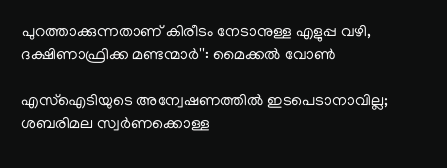പുറത്താക്കുന്നതാണ് കിരീടം നേടാനുള്ള എളുപ്പ വഴി, ദക്ഷിണാഫ്രിക്ക മണ്ടന്മാർ'': മൈക്കൽ വോൺ

എസ്ഐടിയുടെ അന്വേഷണത്തിൽ ഇടപെടാനാവില്ല; ശബരിമല സ്വർണക്കൊള്ള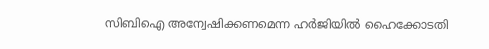സിബിഐ അന്വേഷിക്കണമെന്ന ഹർജിയിൽ ഹൈക്കോടതി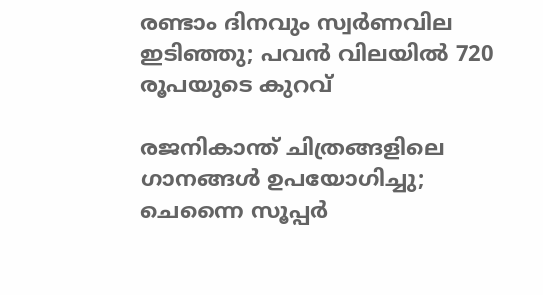രണ്ടാം ദിനവും സ്വർണവില ഇടിഞ്ഞു; പവൻ വിലയിൽ 720 രൂപയുടെ കുറവ്

രജനികാന്ത് ചിത്രങ്ങളിലെ ഗാനങ്ങൾ ഉപയോഗിച്ചു; ചെന്നൈ സൂപ്പർ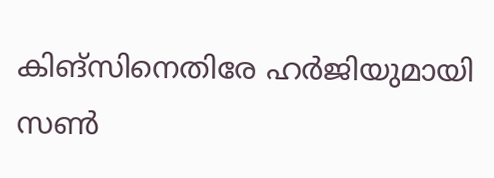കിങ്സിനെതിരേ ഹർജിയുമായി സൺ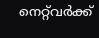നെറ്റ്‌വർക്ക്